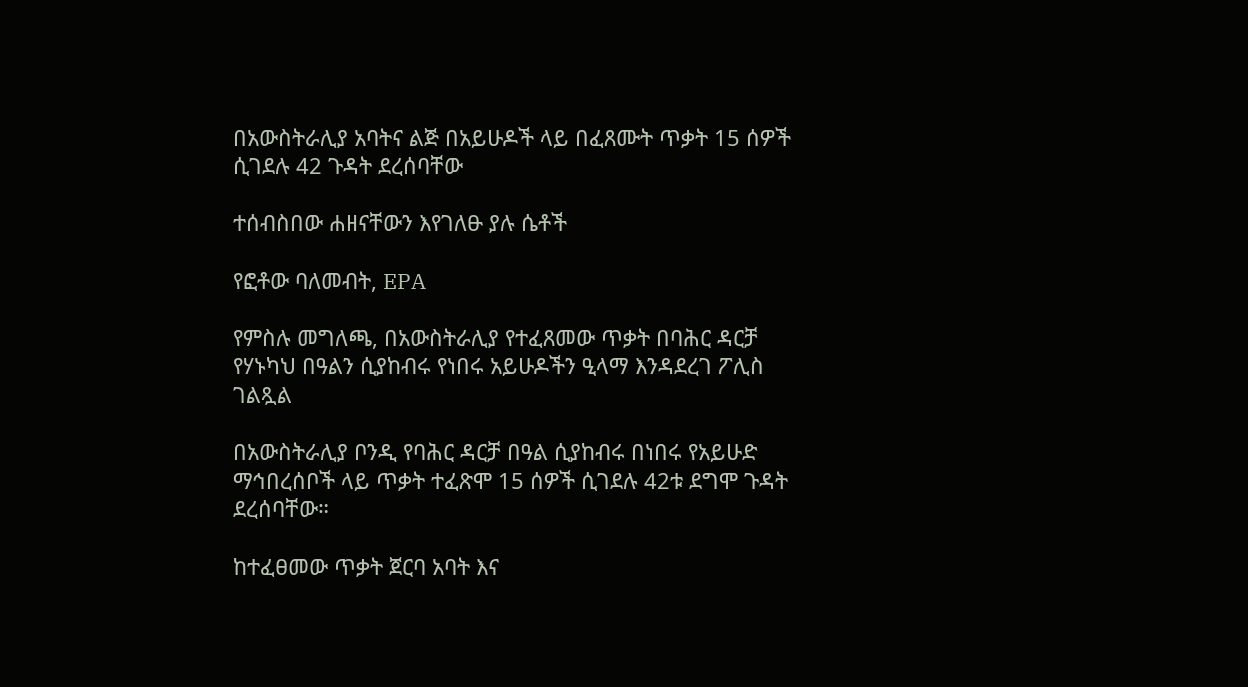በአውስትራሊያ አባትና ልጅ በአይሁዶች ላይ በፈጸሙት ጥቃት 15 ሰዎች ሲገደሉ 42 ጉዳት ደረሰባቸው

ተሰብስበው ሐዘናቸውን እየገለፁ ያሉ ሴቶች

የፎቶው ባለመብት, EPA

የምስሉ መግለጫ, በአውስትራሊያ የተፈጸመው ጥቃት በባሕር ዳርቻ የሃኑካህ በዓልን ሲያከብሩ የነበሩ አይሁዶችን ዒላማ እንዳደረገ ፖሊስ ገልጿል

በአውስትራሊያ ቦንዲ የባሕር ዳርቻ በዓል ሲያከብሩ በነበሩ የአይሁድ ማኅበረሰቦች ላይ ጥቃት ተፈጽሞ 15 ሰዎች ሲገደሉ 42ቱ ደግሞ ጉዳት ደረሰባቸው።

ከተፈፀመው ጥቃት ጀርባ አባት እና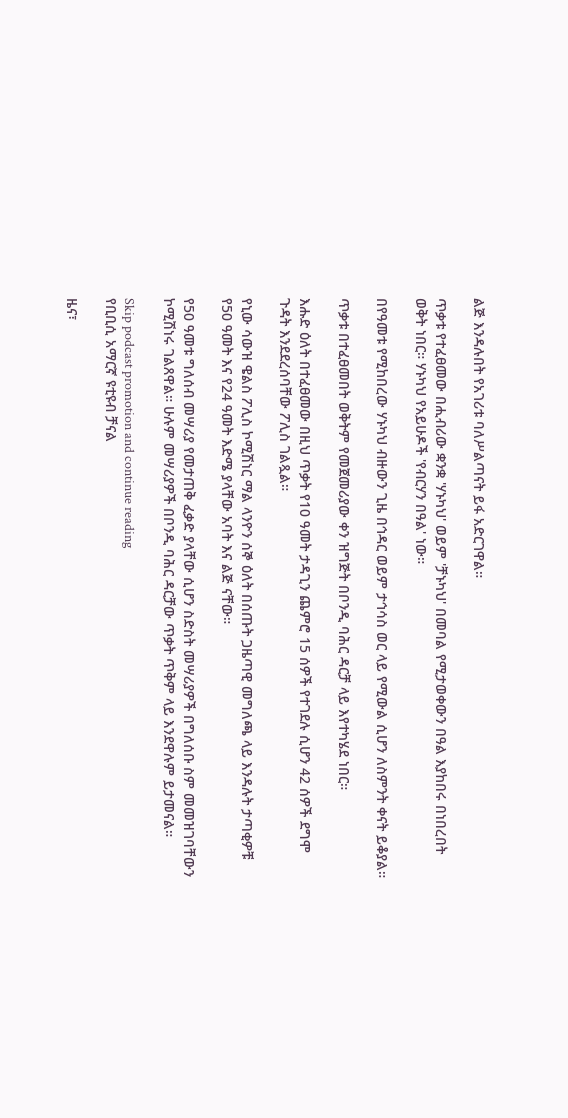ልጅ እንዳሉበት የአገሪቱ ባለሥልጣናት ይፋ አድርገዋል።

ጥቃቱ የተፈፀመው በሒብሪው ቋንቋ 'ሃኑካህ' ወይም 'ቻኑካህ' በመባል የሚታወቀውን በዓል እያከበሩ በነበረበት ወቅት ነበር። ሃኑካህ የአይሁዶች 'የብርሃን በዓል' ነው።

በየዓመቱ የሚከበረው ሃኑካህ ብዙውን ጊዜ በኅዳር ወይም ታኅሳስ ወር ላይ የሚውል ሲሆን ለስምንት ቀናት ይቆያል።

ጥቃቱ በተፈፀመበት ወቅትም የመጀመሪያው ቀን ዝግጅት በቦንዲ ባሕር ዳርቻ ላይ እየተካሄደ ነበር።

እሑድ ዕለት በተፈፀመው በዚህ ጥቃት የ10 ዓመት ታዳጊን ጨምሮ 15 ሰዎች የተገደሉ ሲሆን 42 ሰዎች ደግሞ ጉዳት እንደደረሰባቸው ፖሊስ ገልጿል።

የኒው ሳውዝ ዌልስ ፖሊስ ኮሚሽነር ማል ላንዮን ሰኞ ዕለት በሰጡት ጋዜጣዊ መግለጫ ላይ እንዳሉት ታጣቂዎቹ የ50 ዓመት እና የ24 ዓመት እድሜ ያላቸው አባት እና ልጅ ናቸው።

የ50 ዓመቱ ግለሰብ መሣሪያ የመታጠቅ ፈቃድ ያላቸው ሲሆን ስድስት መሣሪያዎች በግለሰቡ ስም መመዝገባቸውን ኮሚሽነሩ ገልጸዋል። ሁሉም መሣሪያዎች በቦንዲ ባሕር ዳርቻው ጥቃት ጥቅም ላይ እንደዋሉም ይታመናል።

Skip podcast promotion and continue reading
የቢቢሲ አማርኛ ዩቲዩብ ቻናል

ዜና፣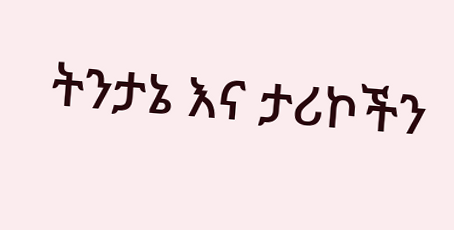ትንታኔ እና ታሪኮችን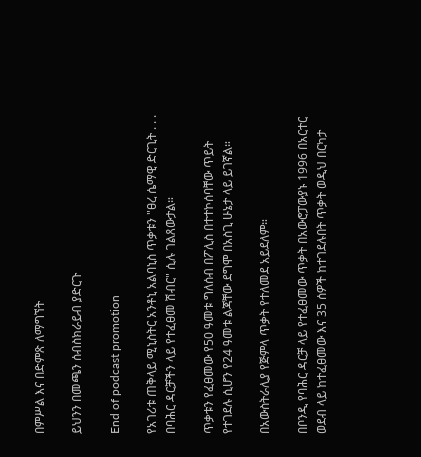በምሥል እና በድምጽ ለማግኘት

ይህንን በመጫን ሰብስክራይብ ያድርጉ

End of podcast promotion

የአገሪቱ ጠቅላይ ሚኒስትር አንቶኒ አልባኒስ ጥቃቱን "ፀረ ሴማዊ ድርጊት . . . በባሕር ዳርቻችን ላይ የተፈፀመ ሽብር" ሲሉ ገልጸውታል።

ጥቃቱን የፈፀመው የ50 ዓመቱ ግለሰብ በፖሊስ በተተኮሰባቸው ጥይት የተገደሉ ሲሆን የ24 ዓመቱ ልጃቸው ደግሞ በአስጊ ሁኔታ ላይ ይገኛል።

በአውስትራሊያ የጅምላ ጥቃት የተለመደ አይደለም።

በቦንዲ የባሕር ዳርቻ ላይ የተፈፀመው ጥቃት በአውሮፓውያኑ 1996 በአርተር ወደብ ላይ ከተፈፀመው እና 35 ሰዎች ከተገደሉበት ጥቃት ወዲህ በርካታ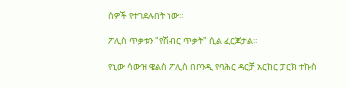ሰዎች የተገደሉበት ነው።

ፖሊስ ጥቃቱን "የሽብር ጥቃት" ሲል ፈርጆታል።

የኒው ሳውዝ ዌልስ ፖሊስ በቦንዲ የባሕር ዳርቻ አርከር ፓርክ ተኩስ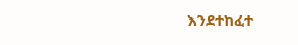እንደተከፈተ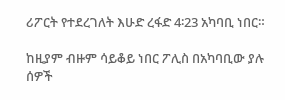ሪፖርት የተደረገለት እሁድ ረፋድ 4፡23 አካባቢ ነበር።

ከዚያም ብዙም ሳይቆይ ነበር ፖሊስ በአካባቢው ያሉ ሰዎች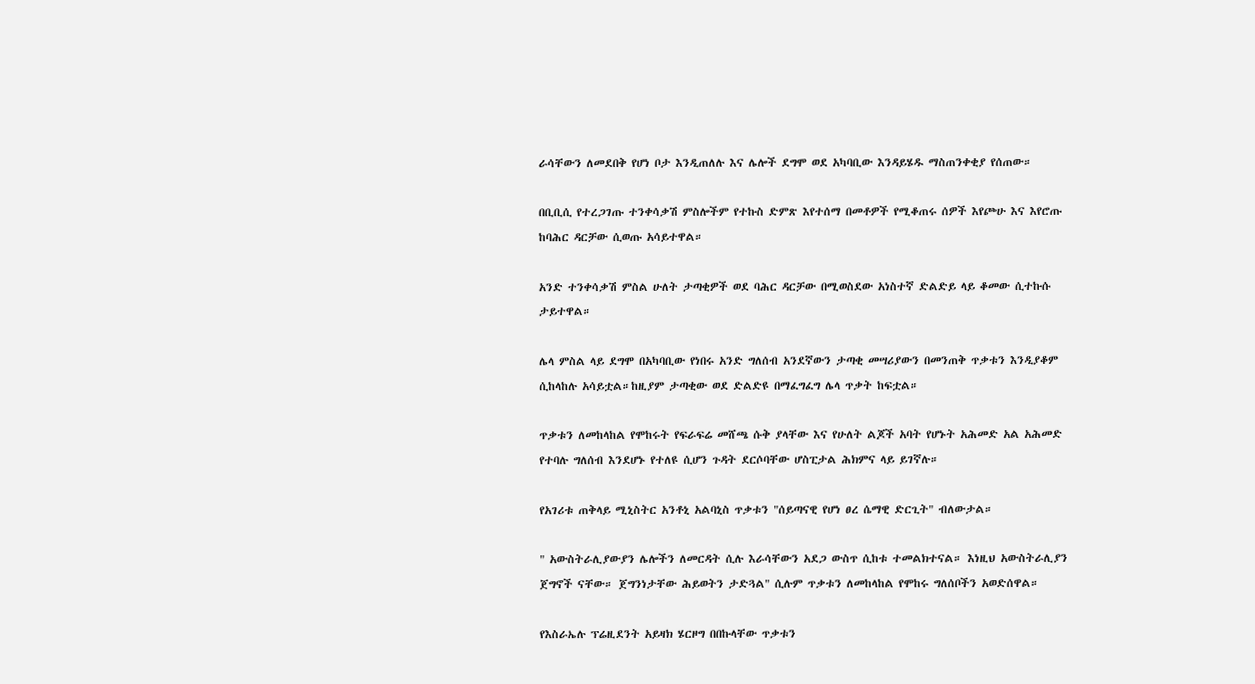ራሳቸውን ለመደበቅ የሆነ ቦታ እንዲጠለሉ እና ሌሎች ደግሞ ወደ አካባቢው እንዳይሄዱ ማስጠንቀቂያ የሰጠው።

በቢቢሲ የተረጋገጡ ተንቀሳቃሽ ምስሎችም የተኩስ ድምጽ እየተሰማ በመቶዎች የሚቆጠሩ ሰዎች እየጮሁ እና እየሮጡ ከባሕር ዳርቻው ሲወጡ አሳይተዋል።

አንድ ተንቀሳቃሽ ምስል ሁለት ታጣቂዎች ወደ ባሕር ዳርቻው በሚወስደው አነስተኛ ድልድይ ላይ ቆመው ሲተኩሱ ታይተዋል።

ሌላ ምስል ላይ ደግሞ በአካባቢው የነበሩ አንድ ግለሰብ አንደኛውን ታጣቂ መሣሪያውን በመንጠቅ ጥቃቱን እንዲያቆም ሲከላከሉ አሳይቷል።ከዚያም ታጣቂው ወደ ድልድዩ በማፈግፈግ ሌላ ጥቃት ከፍቷል።

ጥቃቱን ለመከላከል የሞከሩት የፍራፍሬ መሸጫ ሱቅ ያላቸው እና የሁለት ልጆች አባት የሆኑት አሕመድ አል አሕመድ የተባሉ ግለሰብ እንደሆኑ የተለዩ ሲሆን ጉዳት ደርሶባቸው ሆስፒታል ሕክምና ላይ ይገኛሉ።

የአገሪቱ ጠቅላይ ሚኒስትር አንቶኒ አልባኒስ ጥቃቱን "ሰይጣናዊ የሆነ ፀረ ሴማዊ ድርጊት" ብለውታል።

" አውስትራሊያውያን ሌሎችን ለመርዳት ሲሉ እራሳቸውን አደጋ ውስጥ ሲከቱ ተመልክተናል። እነዚህ አውስትራሊያን ጀግኖች ናቸው። ጀግንነታቸው ሕይወትን ታድጓል" ሲሉም ጥቃቱን ለመከላከል የሞከሩ ግለሰቦችን አወድሰዋል።

የእስራኤሉ ፕሬዚደንት አይዛክ ሄርዞግ በበኩላቸው ጥቃቱን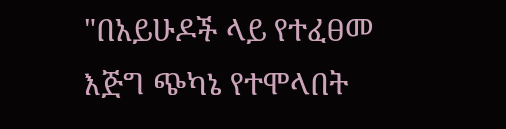"በአይሁዶች ላይ የተፈፀመ እጅግ ጭካኔ የተሞላበት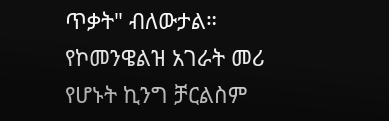ጥቃት" ብለውታል። የኮመንዌልዝ አገራት መሪ የሆኑት ኪንግ ቻርልስም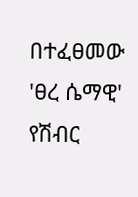በተፈፀመው 'ፀረ ሴማዊ' የሽብር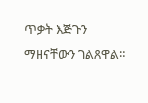ጥቃት እጅጉን ማዘናቸውን ገልጸዋል።